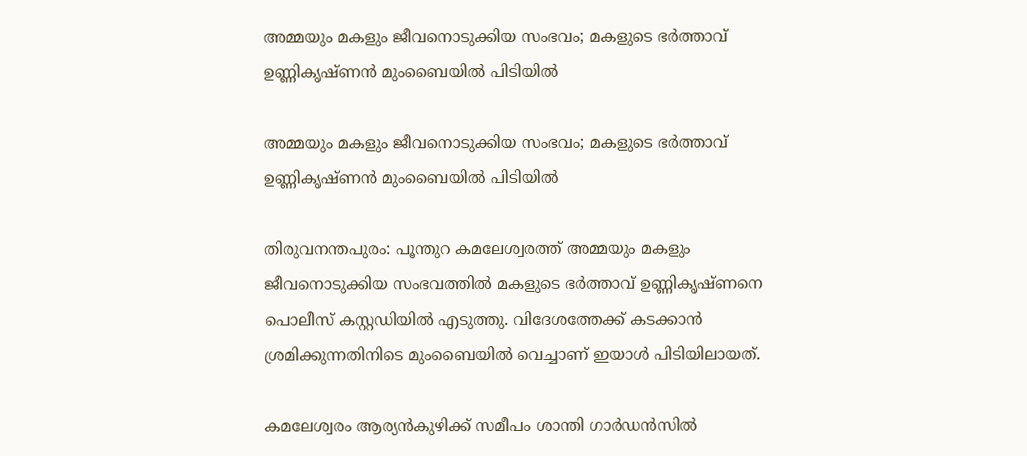അമ്മയും മകളും ജീവനൊടുക്കിയ സംഭവം; മകളുടെ ഭര്‍ത്താവ് ഉണ്ണികൃഷ്ണന്‍ മുംബൈയില്‍ പിടിയില്‍

അമ്മയും മകളും ജീവനൊടുക്കിയ സംഭവം; മകളുടെ ഭര്‍ത്താവ് ഉണ്ണികൃഷ്ണന്‍ മുംബൈയില്‍ പിടിയില്‍

തിരുവനന്തപുരം: പൂന്തുറ കമലേശ്വരത്ത് അമ്മയും മകളും ജീവനൊടുക്കിയ സംഭവത്തില്‍ മകളുടെ ഭര്‍ത്താവ് ഉണ്ണികൃഷ്ണനെ പൊലീസ് കസ്റ്റഡിയില്‍ എടുത്തു. വിദേശത്തേക്ക് കടക്കാന്‍ ശ്രമിക്കുന്നതിനിടെ മുംബൈയില്‍ വെച്ചാണ് ഇയാള്‍ പിടിയിലായത്.

കമലേശ്വരം ആര്യന്‍കുഴിക്ക് സമീപം ശാന്തി ഗാര്‍ഡന്‍സില്‍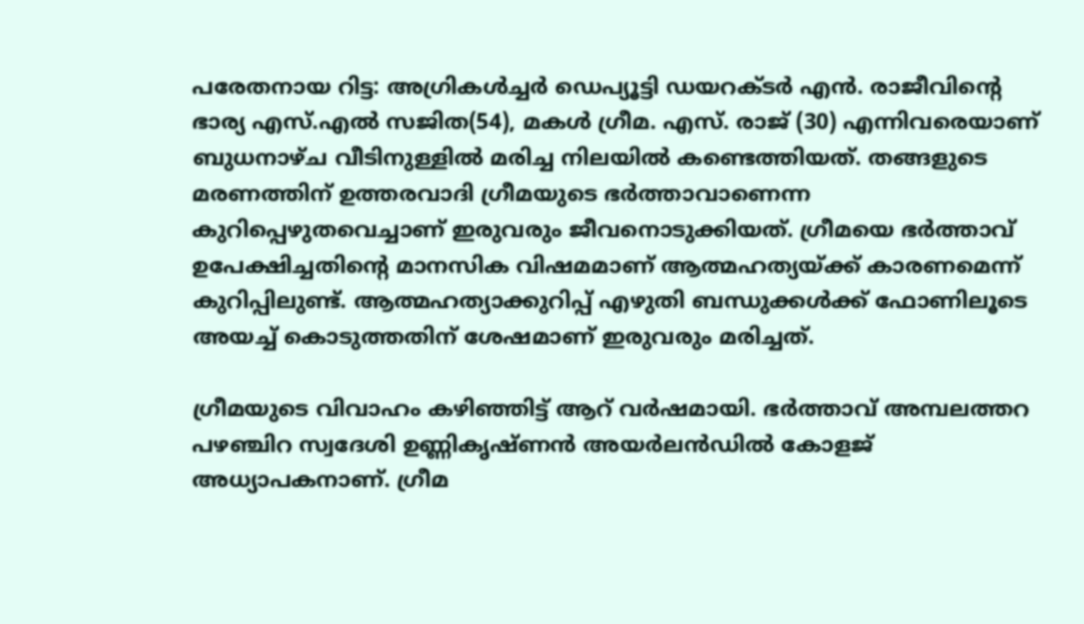പരേതനായ റിട്ട: അഗ്രികള്‍ച്ചര്‍ ഡെപ്യൂട്ടി ഡയറക്ടര്‍ എന്‍. രാജീവിന്റെ ഭാര്യ എസ്.എല്‍ സജിത(54), മകള്‍ ഗ്രീമ. എസ്. രാജ് (30) എന്നിവരെയാണ് ബുധനാഴ്ച വീടിനുള്ളില്‍ മരിച്ച നിലയില്‍ കണ്ടെത്തിയത്. തങ്ങളുടെ മരണത്തിന് ഉത്തരവാദി ഗ്രീമയുടെ ഭര്‍ത്താവാണെന്ന കുറിപ്പെഴുതവെച്ചാണ് ഇരുവരും ജീവനൊടുക്കിയത്. ഗ്രീമയെ ഭര്‍ത്താവ് ഉപേക്ഷിച്ചതിന്റെ മാനസിക വിഷമമാണ് ആത്മഹത്യയ്ക്ക് കാരണമെന്ന് കുറിപ്പിലുണ്ട്. ആത്മഹത്യാക്കുറിപ്പ് എഴുതി ബന്ധുക്കള്‍ക്ക് ഫോണിലൂടെ അയച്ച് കൊടുത്തതിന് ശേഷമാണ് ഇരുവരും മരിച്ചത്.

ഗ്രീമയുടെ വിവാഹം കഴിഞ്ഞിട്ട് ആറ് വര്‍ഷമായി. ഭര്‍ത്താവ് അമ്പലത്തറ പഴഞ്ചിറ സ്വദേശി ഉണ്ണികൃഷ്ണന്‍ അയര്‍ലന്‍ഡില്‍ കോളജ് അധ്യാപകനാണ്. ഗ്രീമ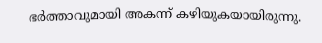ഭര്‍ത്താവുമായി അകന്ന് കഴിയുകയായിരുന്നു.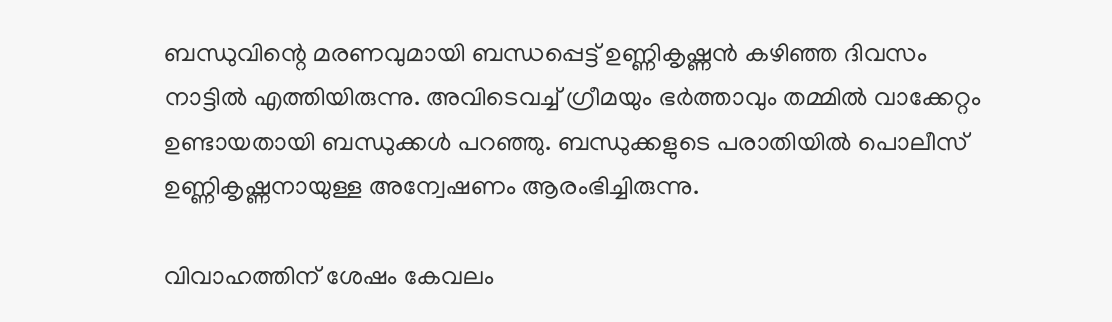ബന്ധുവിന്റെ മരണവുമായി ബന്ധപ്പെട്ട് ഉണ്ണികൃഷ്ണന്‍ കഴിഞ്ഞ ദിവസം നാട്ടില്‍ എത്തിയിരുന്നു. അവിടെവച്ച് ഗ്രീമയും ഭര്‍ത്താവും തമ്മില്‍ വാക്കേറ്റം ഉണ്ടായതായി ബന്ധുക്കള്‍ പറഞ്ഞു. ബന്ധുക്കളുടെ പരാതിയില്‍ പൊലീസ് ഉണ്ണികൃഷ്ണനായുള്ള അന്വേഷണം ആരംഭിച്ചിരുന്നു.

വിവാഹത്തിന് ശേഷം കേവലം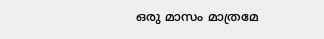ഒരു മാസം മാത്രമേ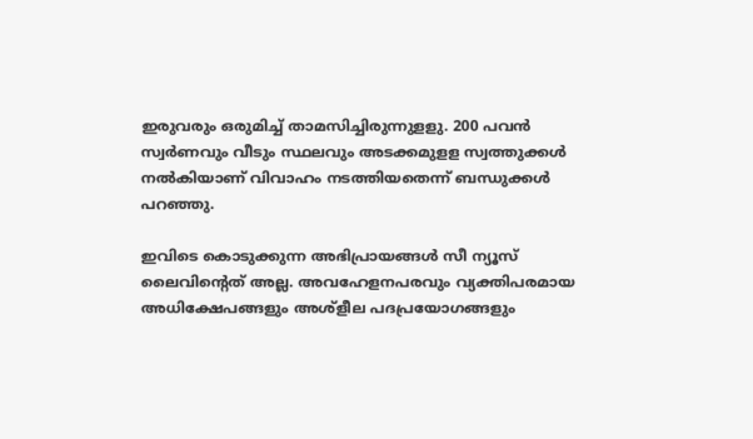ഇരുവരും ഒരുമിച്ച് താമസിച്ചിരുന്നുളളു. 200 പവന്‍ സ്വര്‍ണവും വീടും സ്ഥലവും അടക്കമുളള സ്വത്തുക്കള്‍ നല്‍കിയാണ് വിവാഹം നടത്തിയതെന്ന് ബന്ധുക്കള്‍ പറഞ്ഞു.

ഇവിടെ കൊടുക്കുന്ന അഭിപ്രായങ്ങള്‍ സീ ന്യൂസ് ലൈവിന്റെത് അല്ല. അവഹേളനപരവും വ്യക്തിപരമായ അധിക്ഷേപങ്ങളും അശ്‌ളീല പദപ്രയോഗങ്ങളും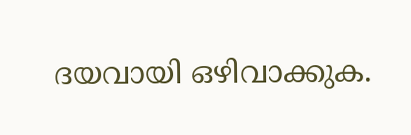ദയവായി ഒഴിവാക്കുക.